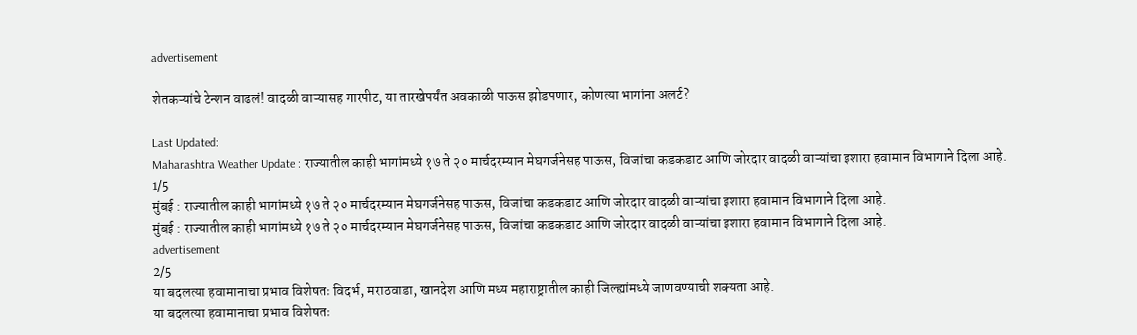advertisement

शेतकऱ्यांचे टेन्शन वाढलं! वादळी वाऱ्यासह गारपीट, या तारखेपर्यंत अवकाळी पाऊस झोडपणार, कोणत्या भागांना अलर्ट?

Last Updated:
Maharashtra Weather Update : राज्यातील काही भागांमध्ये १७ ते २० मार्चदरम्यान मेघगर्जनेसह पाऊस, विजांचा कडकडाट आणि जोरदार वादळी वाऱ्यांचा इशारा हवामान विभागाने दिला आहे.
1/5
मुंबई : राज्यातील काही भागांमध्ये १७ ते २० मार्चदरम्यान मेघगर्जनेसह पाऊस, विजांचा कडकडाट आणि जोरदार वादळी वाऱ्यांचा इशारा हवामान विभागाने दिला आहे.
मुंबई : राज्यातील काही भागांमध्ये १७ ते २० मार्चदरम्यान मेघगर्जनेसह पाऊस, विजांचा कडकडाट आणि जोरदार वादळी वाऱ्यांचा इशारा हवामान विभागाने दिला आहे.
advertisement
2/5
या बदलत्या हवामानाचा प्रभाव विशेषतः विदर्भ, मराठवाडा, खानदेश आणि मध्य महाराष्ट्रातील काही जिल्ह्यांमध्ये जाणवण्याची शक्यता आहे.
या बदलत्या हवामानाचा प्रभाव विशेषतः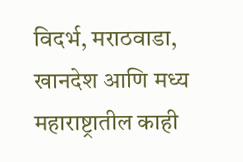विदर्भ, मराठवाडा, खानदेश आणि मध्य महाराष्ट्रातील काही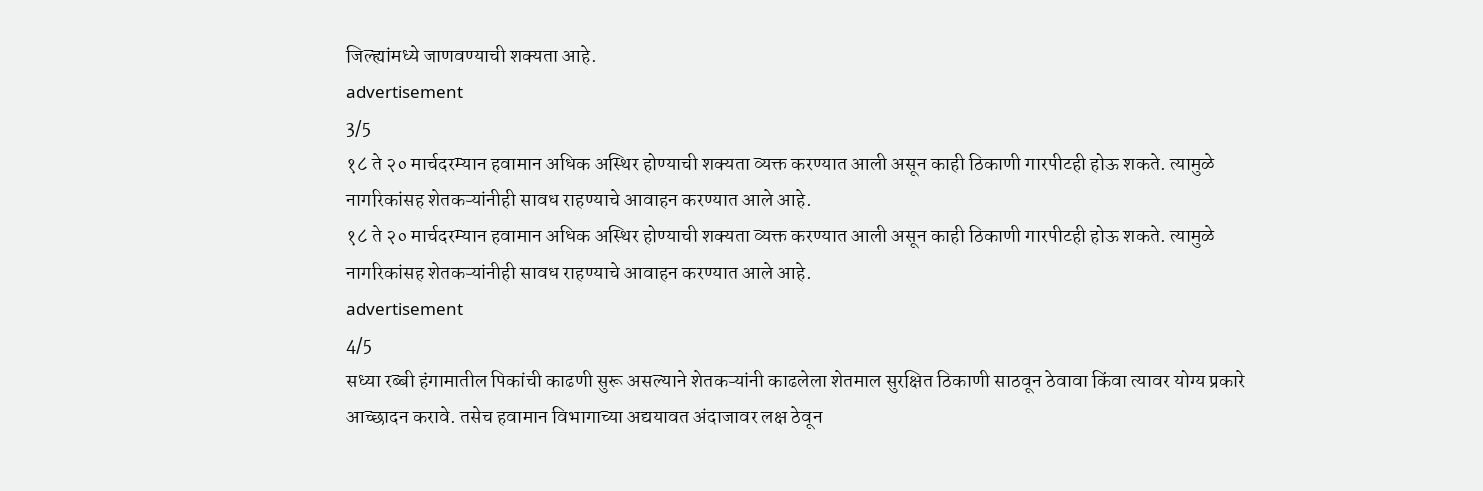जिल्ह्यांमध्ये जाणवण्याची शक्यता आहे.
advertisement
3/5
१८ ते २० मार्चदरम्यान हवामान अधिक अस्थिर होण्याची शक्यता व्यक्त करण्यात आली असून काही ठिकाणी गारपीटही होऊ शकते. त्यामुळे नागरिकांसह शेतकऱ्यांनीही सावध राहण्याचे आवाहन करण्यात आले आहे.
१८ ते २० मार्चदरम्यान हवामान अधिक अस्थिर होण्याची शक्यता व्यक्त करण्यात आली असून काही ठिकाणी गारपीटही होऊ शकते. त्यामुळे नागरिकांसह शेतकऱ्यांनीही सावध राहण्याचे आवाहन करण्यात आले आहे.
advertisement
4/5
सध्या रब्बी हंगामातील पिकांची काढणी सुरू असल्याने शेतकऱ्यांनी काढलेला शेतमाल सुरक्षित ठिकाणी साठवून ठेवावा किंवा त्यावर योग्य प्रकारे आच्छादन करावे. तसेच हवामान विभागाच्या अद्ययावत अंदाजावर लक्ष ठेवून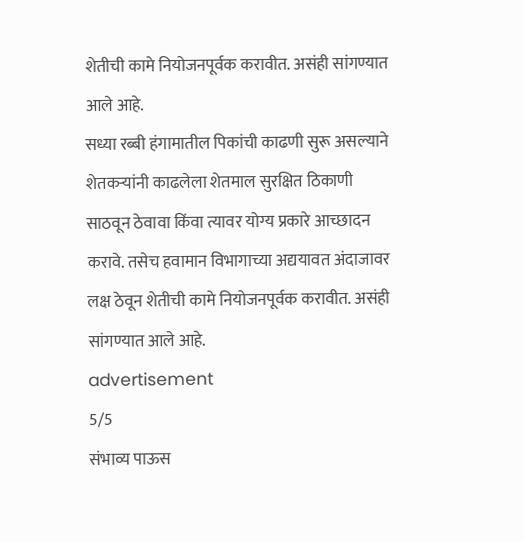शेतीची कामे नियोजनपूर्वक करावीत. असंही सांगण्यात आले आहे.
सध्या रब्बी हंगामातील पिकांची काढणी सुरू असल्याने शेतकऱ्यांनी काढलेला शेतमाल सुरक्षित ठिकाणी साठवून ठेवावा किंवा त्यावर योग्य प्रकारे आच्छादन करावे. तसेच हवामान विभागाच्या अद्ययावत अंदाजावर लक्ष ठेवून शेतीची कामे नियोजनपूर्वक करावीत. असंही सांगण्यात आले आहे.
advertisement
5/5
संभाव्य पाऊस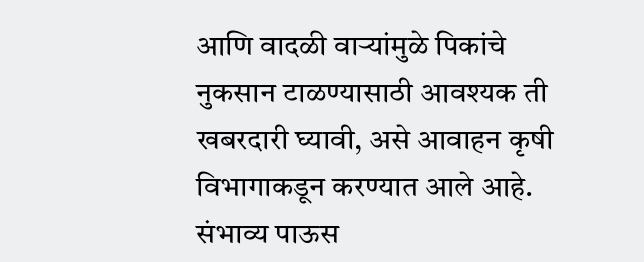आणि वादळी वाऱ्यांमुळे पिकांचे नुकसान टाळण्यासाठी आवश्यक ती खबरदारी घ्यावी, असे आवाहन कृषी विभागाकडून करण्यात आले आहे.
संभाव्य पाऊस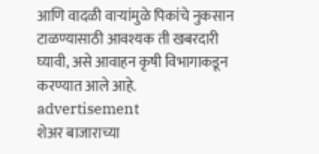आणि वादळी वाऱ्यांमुळे पिकांचे नुकसान टाळण्यासाठी आवश्यक ती खबरदारी घ्यावी, असे आवाहन कृषी विभागाकडून करण्यात आले आहे.
advertisement
शेअर बाजाराच्या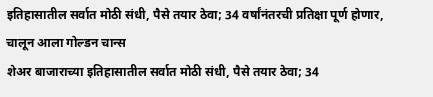इतिहासातील सर्वात मोठी संधी, पैसे तयार ठेवा; 34 वर्षांनंतरची प्रतिक्षा पूर्ण होणार, चालून आला गोल्डन चान्स
शेअर बाजाराच्या इतिहासातील सर्वात मोठी संधी, पैसे तयार ठेवा; 34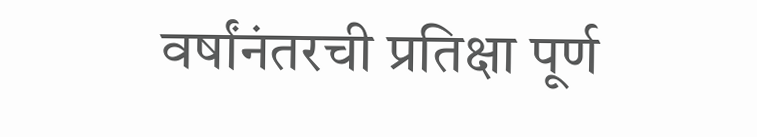वर्षांनंतरची प्रतिक्षा पूर्ण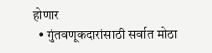होणार
  • गुंतवणूकदारांसाठी सर्वात मोठा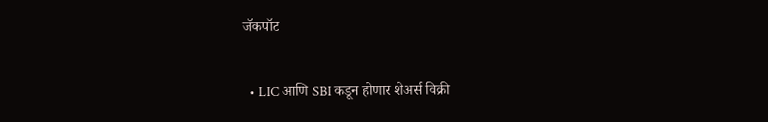जॅकपॉट

  • LIC आणि SBI कडून होणार शेअर्स विक्री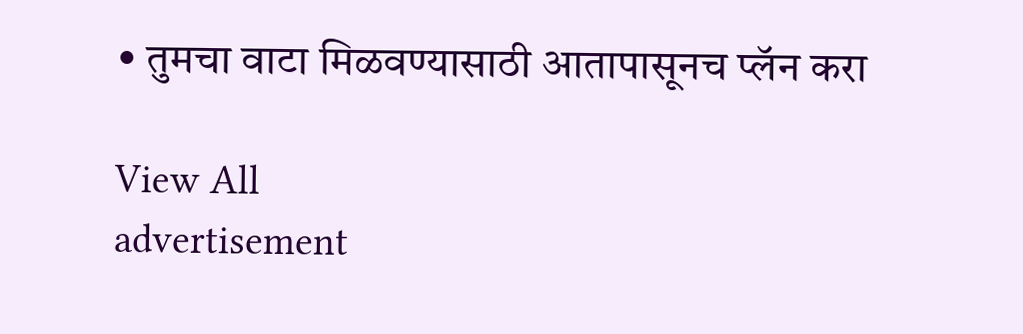• तुमचा वाटा मिळवण्यासाठी आतापासूनच प्लॅन करा

View All
advertisement